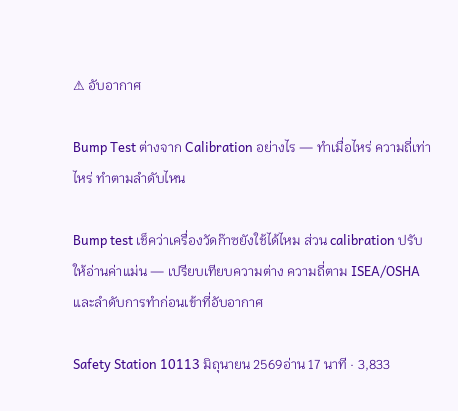⚠ อับอากาศ

Bump Test ต่างจาก Calibration อย่างไร — ทำเมื่อไหร่ ความถี่เท่าไหร่ ทำตามลำดับไหน

Bump test เช็คว่าเครื่องวัดก๊าซยังใช้ได้ไหม ส่วน calibration ปรับให้อ่านค่าแม่น — เปรียบเทียบความต่าง ความถี่ตาม ISEA/OSHA และลำดับการทำก่อนเข้าที่อับอากาศ

Safety Station 10113 มิถุนายน 2569อ่าน 17 นาที · 3,833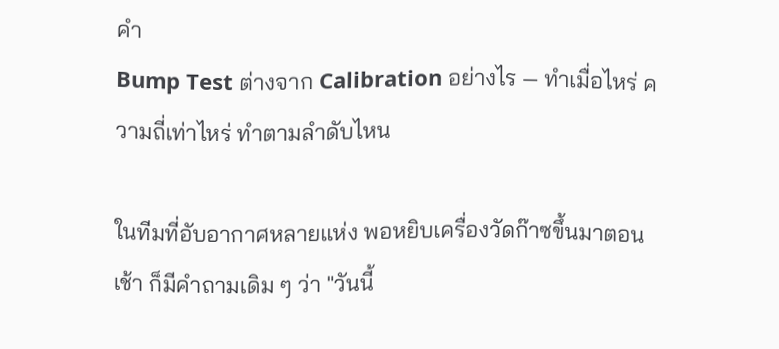คำ
Bump Test ต่างจาก Calibration อย่างไร — ทำเมื่อไหร่ ความถี่เท่าไหร่ ทำตามลำดับไหน

ในทีมที่อับอากาศหลายแห่ง พอหยิบเครื่องวัดก๊าซขึ้นมาตอนเช้า ก็มีคำถามเดิม ๆ ว่า "วันนี้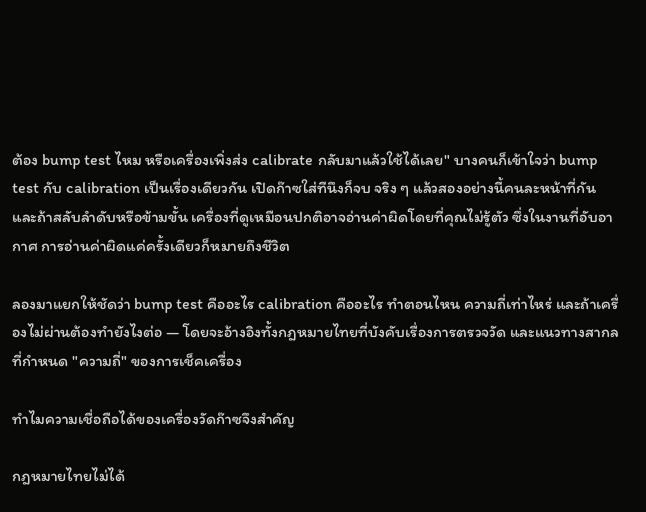ต้อง bump test ไหม หรือเครื่องเพิ่งส่ง calibrate กลับมาแล้วใช้ได้เลย" บางคนก็เข้าใจว่า bump test กับ calibration เป็นเรื่องเดียวกัน เปิดก๊าซใส่ทีนึงก็จบ จริง ๆ แล้วสองอย่างนี้คนละหน้าที่กัน และถ้าสลับลำดับหรือข้ามขั้น เครื่องที่ดูเหมือนปกติอาจอ่านค่าผิดโดยที่คุณไม่รู้ตัว ซึ่งในงานที่อับอากาศ การอ่านค่าผิดแค่ครั้งเดียวก็หมายถึงชีวิต

ลองมาแยกให้ชัดว่า bump test คืออะไร calibration คืออะไร ทำตอนไหน ความถี่เท่าไหร่ และถ้าเครื่องไม่ผ่านต้องทำยังไงต่อ — โดยจะอ้างอิงทั้งกฎหมายไทยที่บังคับเรื่องการตรวจวัด และแนวทางสากลที่กำหนด "ความถี่" ของการเช็คเครื่อง

ทำไมความเชื่อถือได้ของเครื่องวัดก๊าซจึงสำคัญ

กฎหมายไทยไม่ได้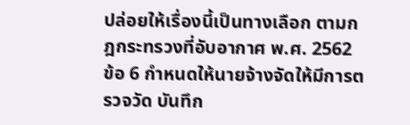ปล่อยให้เรื่องนี้เป็นทางเลือก ตามกฎกระทรวงที่อับอากาศ พ.ศ. 2562 ข้อ 6 กำหนดให้นายจ้างจัดให้มีการตรวจวัด บันทึก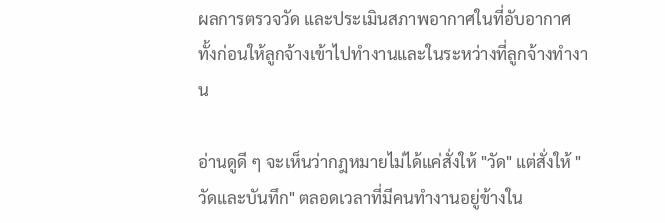ผลการตรวจวัด และประเมินสภาพอากาศในที่อับอากาศ ทั้งก่อนให้ลูกจ้างเข้าไปทำงานและในระหว่างที่ลูกจ้างทำงาน

อ่านดูดี ๆ จะเห็นว่ากฎหมายไม่ได้แค่สั่งให้ "วัด" แต่สั่งให้ "วัดและบันทึก" ตลอดเวลาที่มีคนทำงานอยู่ข้างใน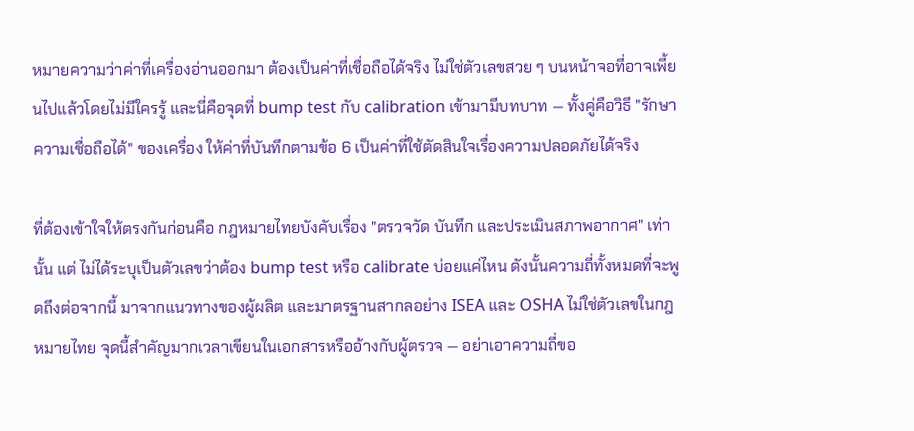หมายความว่าค่าที่เครื่องอ่านออกมา ต้องเป็นค่าที่เชื่อถือได้จริง ไม่ใช่ตัวเลขสวย ๆ บนหน้าจอที่อาจเพี้ยนไปแล้วโดยไม่มีใครรู้ และนี่คือจุดที่ bump test กับ calibration เข้ามามีบทบาท — ทั้งคู่คือวิธี "รักษาความเชื่อถือได้" ของเครื่อง ให้ค่าที่บันทึกตามข้อ 6 เป็นค่าที่ใช้ตัดสินใจเรื่องความปลอดภัยได้จริง

ที่ต้องเข้าใจให้ตรงกันก่อนคือ กฎหมายไทยบังคับเรื่อง "ตรวจวัด บันทึก และประเมินสภาพอากาศ" เท่านั้น แต่ ไม่ได้ระบุเป็นตัวเลขว่าต้อง bump test หรือ calibrate บ่อยแค่ไหน ดังนั้นความถี่ทั้งหมดที่จะพูดถึงต่อจากนี้ มาจากแนวทางของผู้ผลิต และมาตรฐานสากลอย่าง ISEA และ OSHA ไม่ใช่ตัวเลขในกฎหมายไทย จุดนี้สำคัญมากเวลาเขียนในเอกสารหรืออ้างกับผู้ตรวจ — อย่าเอาความถี่ขอ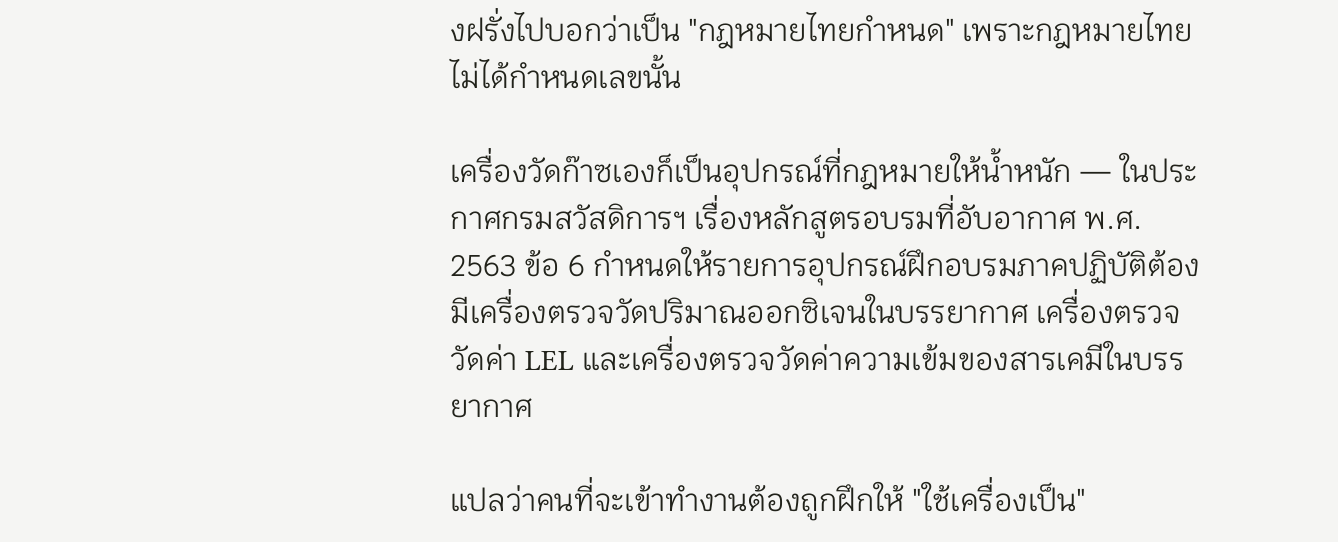งฝรั่งไปบอกว่าเป็น "กฎหมายไทยกำหนด" เพราะกฎหมายไทยไม่ได้กำหนดเลขนั้น

เครื่องวัดก๊าซเองก็เป็นอุปกรณ์ที่กฎหมายให้น้ำหนัก — ในประกาศกรมสวัสดิการฯ เรื่องหลักสูตรอบรมที่อับอากาศ พ.ศ. 2563 ข้อ 6 กำหนดให้รายการอุปกรณ์ฝึกอบรมภาคปฏิบัติต้องมีเครื่องตรวจวัดปริมาณออกซิเจนในบรรยากาศ เครื่องตรวจวัดค่า LEL และเครื่องตรวจวัดค่าความเข้มของสารเคมีในบรรยากาศ

แปลว่าคนที่จะเข้าทำงานต้องถูกฝึกให้ "ใช้เครื่องเป็น"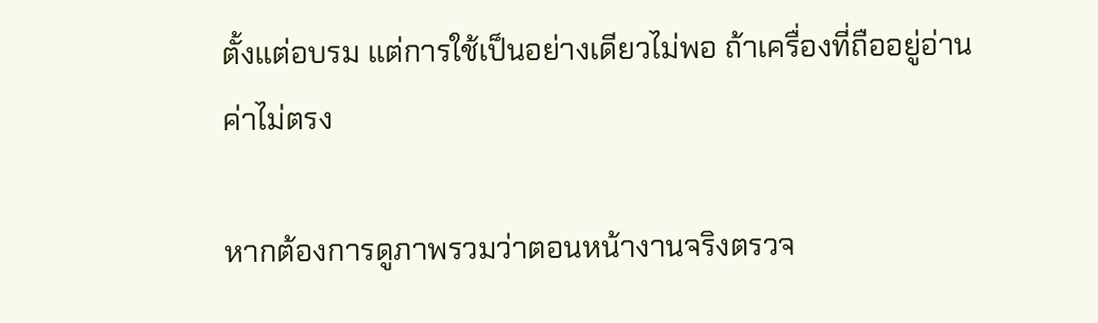ตั้งแต่อบรม แต่การใช้เป็นอย่างเดียวไม่พอ ถ้าเครื่องที่ถืออยู่อ่านค่าไม่ตรง

หากต้องการดูภาพรวมว่าตอนหน้างานจริงตรวจ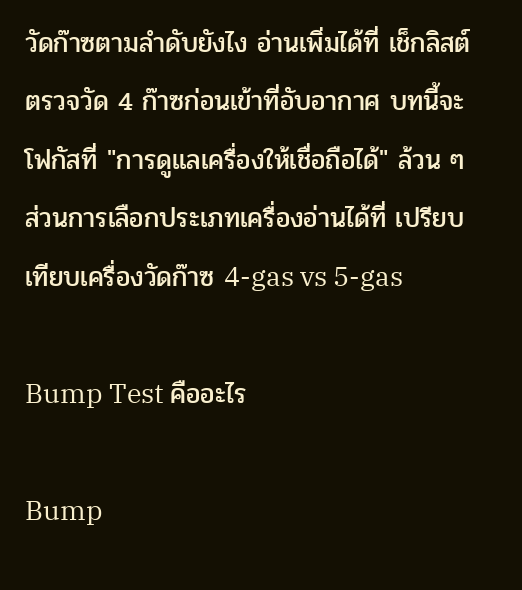วัดก๊าซตามลำดับยังไง อ่านเพิ่มได้ที่ เช็กลิสต์ตรวจวัด 4 ก๊าซก่อนเข้าที่อับอากาศ บทนี้จะโฟกัสที่ "การดูแลเครื่องให้เชื่อถือได้" ล้วน ๆ ส่วนการเลือกประเภทเครื่องอ่านได้ที่ เปรียบเทียบเครื่องวัดก๊าซ 4-gas vs 5-gas

Bump Test คืออะไร

Bump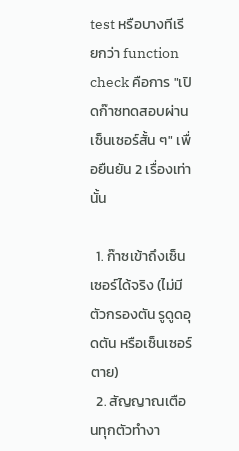test หรือบางทีเรียกว่า function check คือการ "เปิดก๊าซทดสอบผ่านเซ็นเซอร์สั้น ๆ" เพื่อยืนยัน 2 เรื่องเท่านั้น

  1. ก๊าซเข้าถึงเซ็นเซอร์ได้จริง (ไม่มีตัวกรองตัน รูดูดอุดตัน หรือเซ็นเซอร์ตาย)
  2. สัญญาณเตือนทุกตัวทำงา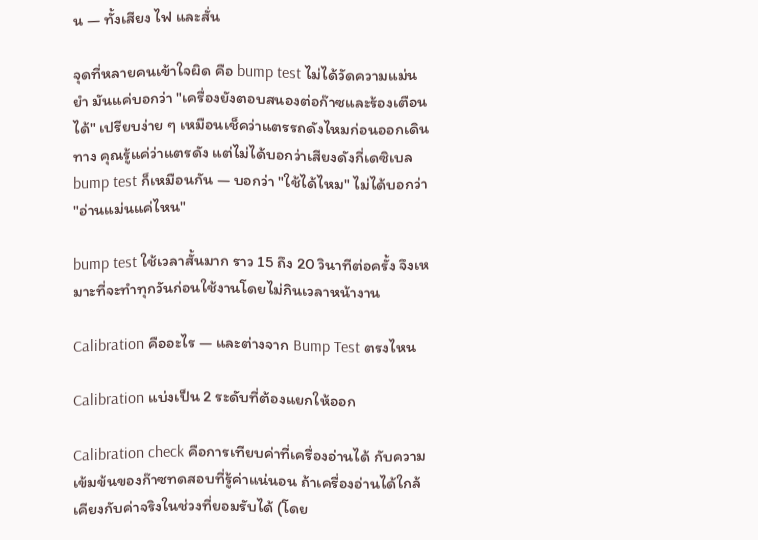น — ทั้งเสียง ไฟ และสั่น

จุดที่หลายคนเข้าใจผิด คือ bump test ไม่ได้วัดความแม่นยำ มันแค่บอกว่า "เครื่องยังตอบสนองต่อก๊าซและร้องเตือนได้" เปรียบง่าย ๆ เหมือนเช็คว่าแตรรถดังไหมก่อนออกเดินทาง คุณรู้แค่ว่าแตรดัง แต่ไม่ได้บอกว่าเสียงดังกี่เดซิเบล bump test ก็เหมือนกัน — บอกว่า "ใช้ได้ไหม" ไม่ได้บอกว่า "อ่านแม่นแค่ไหน"

bump test ใช้เวลาสั้นมาก ราว 15 ถึง 20 วินาทีต่อครั้ง จึงเหมาะที่จะทำทุกวันก่อนใช้งานโดยไม่กินเวลาหน้างาน

Calibration คืออะไร — และต่างจาก Bump Test ตรงไหน

Calibration แบ่งเป็น 2 ระดับที่ต้องแยกให้ออก

Calibration check คือการเทียบค่าที่เครื่องอ่านได้ กับความเข้มข้นของก๊าซทดสอบที่รู้ค่าแน่นอน ถ้าเครื่องอ่านได้ใกล้เคียงกับค่าจริงในช่วงที่ยอมรับได้ (โดย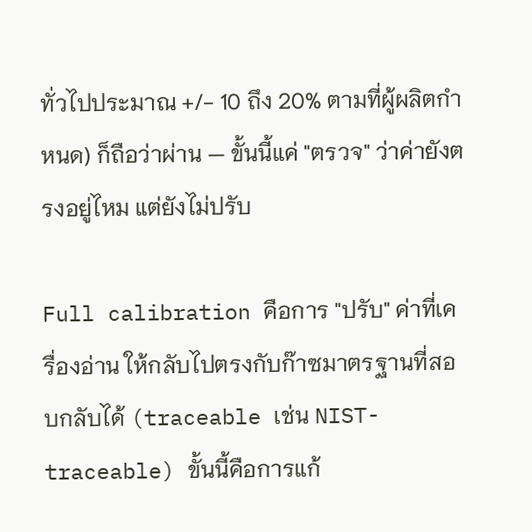ทั่วไปประมาณ +/- 10 ถึง 20% ตามที่ผู้ผลิตกำหนด) ก็ถือว่าผ่าน — ขั้นนี้แค่ "ตรวจ" ว่าค่ายังตรงอยู่ไหม แต่ยังไม่ปรับ

Full calibration คือการ "ปรับ" ค่าที่เครื่องอ่าน ให้กลับไปตรงกับก๊าซมาตรฐานที่สอบกลับได้ (traceable เช่น NIST-traceable) ขั้นนี้คือการแก้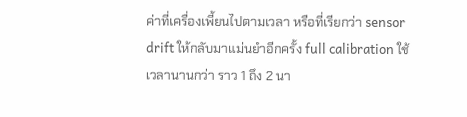ค่าที่เครื่องเพี้ยนไปตามเวลา หรือที่เรียกว่า sensor drift ให้กลับมาแม่นยำอีกครั้ง full calibration ใช้เวลานานกว่า ราว 1 ถึง 2 นา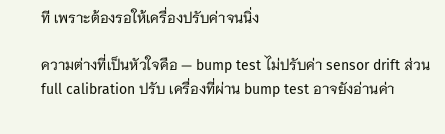ที เพราะต้องรอให้เครื่องปรับค่าจนนิ่ง

ความต่างที่เป็นหัวใจคือ — bump test ไม่ปรับค่า sensor drift ส่วน full calibration ปรับ เครื่องที่ผ่าน bump test อาจยังอ่านค่า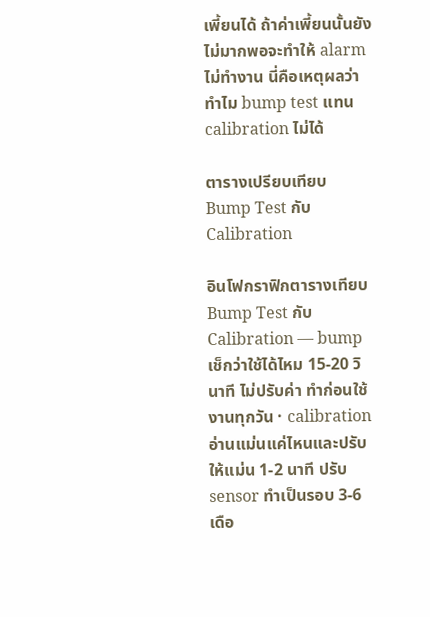เพี้ยนได้ ถ้าค่าเพี้ยนนั้นยังไม่มากพอจะทำให้ alarm ไม่ทำงาน นี่คือเหตุผลว่าทำไม bump test แทน calibration ไม่ได้

ตารางเปรียบเทียบ Bump Test กับ Calibration

อินโฟกราฟิกตารางเทียบ Bump Test กับ Calibration — bump เช็กว่าใช้ได้ไหม 15-20 วินาที ไม่ปรับค่า ทำก่อนใช้งานทุกวัน · calibration อ่านแม่นแค่ไหนและปรับให้แม่น 1-2 นาที ปรับ sensor ทำเป็นรอบ 3-6 เดือ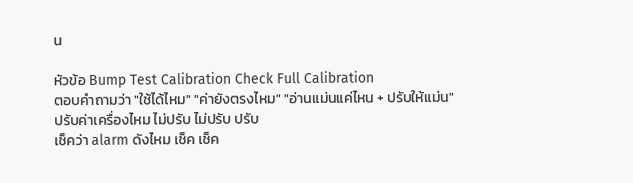น

หัวข้อ Bump Test Calibration Check Full Calibration
ตอบคำถามว่า "ใช้ได้ไหม" "ค่ายังตรงไหม" "อ่านแม่นแค่ไหน + ปรับให้แม่น"
ปรับค่าเครื่องไหม ไม่ปรับ ไม่ปรับ ปรับ
เช็คว่า alarm ดังไหม เช็ค เช็ค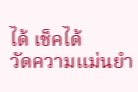ได้ เช็คได้
วัดความแม่นยำ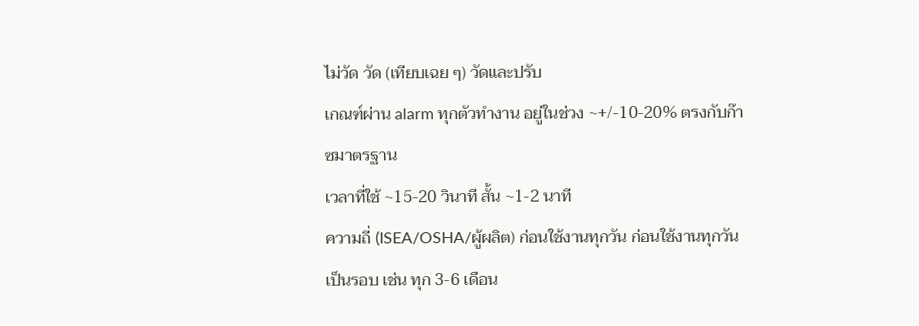ไม่วัด วัด (เทียบเฉย ๆ) วัดและปรับ
เกณฑ์ผ่าน alarm ทุกตัวทำงาน อยู่ในช่วง ~+/-10-20% ตรงกับก๊าซมาตรฐาน
เวลาที่ใช้ ~15-20 วินาที สั้น ~1-2 นาที
ความถี่ (ISEA/OSHA/ผู้ผลิต) ก่อนใช้งานทุกวัน ก่อนใช้งานทุกวัน เป็นรอบ เช่น ทุก 3-6 เดือน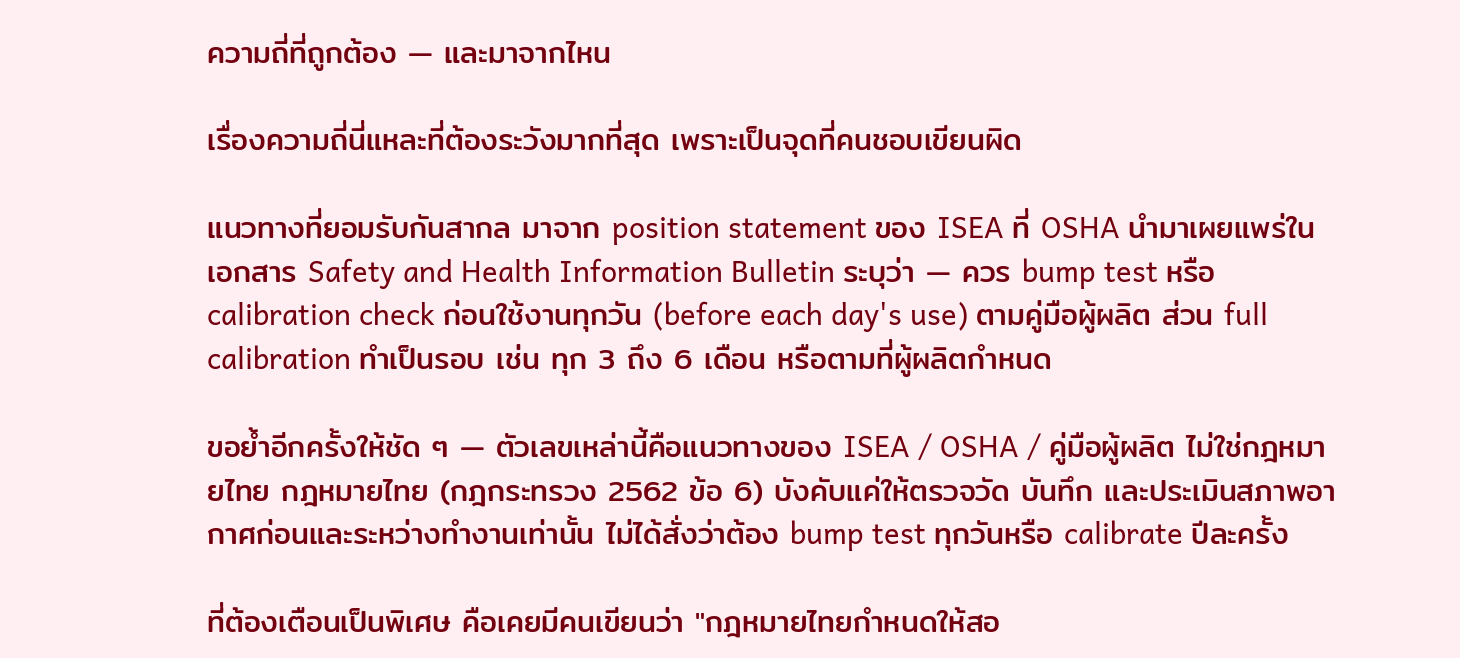ความถี่ที่ถูกต้อง — และมาจากไหน

เรื่องความถี่นี่แหละที่ต้องระวังมากที่สุด เพราะเป็นจุดที่คนชอบเขียนผิด

แนวทางที่ยอมรับกันสากล มาจาก position statement ของ ISEA ที่ OSHA นำมาเผยแพร่ในเอกสาร Safety and Health Information Bulletin ระบุว่า — ควร bump test หรือ calibration check ก่อนใช้งานทุกวัน (before each day's use) ตามคู่มือผู้ผลิต ส่วน full calibration ทำเป็นรอบ เช่น ทุก 3 ถึง 6 เดือน หรือตามที่ผู้ผลิตกำหนด

ขอย้ำอีกครั้งให้ชัด ๆ — ตัวเลขเหล่านี้คือแนวทางของ ISEA / OSHA / คู่มือผู้ผลิต ไม่ใช่กฎหมายไทย กฎหมายไทย (กฎกระทรวง 2562 ข้อ 6) บังคับแค่ให้ตรวจวัด บันทึก และประเมินสภาพอากาศก่อนและระหว่างทำงานเท่านั้น ไม่ได้สั่งว่าต้อง bump test ทุกวันหรือ calibrate ปีละครั้ง

ที่ต้องเตือนเป็นพิเศษ คือเคยมีคนเขียนว่า "กฎหมายไทยกำหนดให้สอ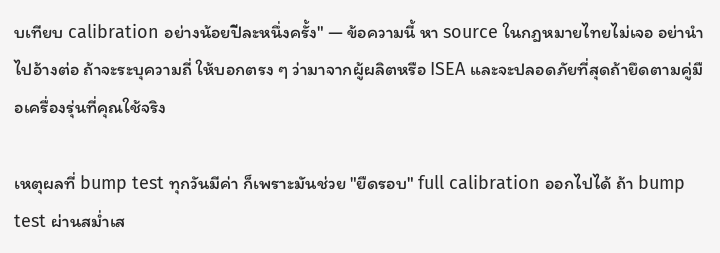บเทียบ calibration อย่างน้อยปีละหนึ่งครั้ง" — ข้อความนี้ หา source ในกฎหมายไทยไม่เจอ อย่านำไปอ้างต่อ ถ้าจะระบุความถี่ ให้บอกตรง ๆ ว่ามาจากผู้ผลิตหรือ ISEA และจะปลอดภัยที่สุดถ้ายึดตามคู่มือเครื่องรุ่นที่คุณใช้จริง

เหตุผลที่ bump test ทุกวันมีค่า ก็เพราะมันช่วย "ยืดรอบ" full calibration ออกไปได้ ถ้า bump test ผ่านสม่ำเส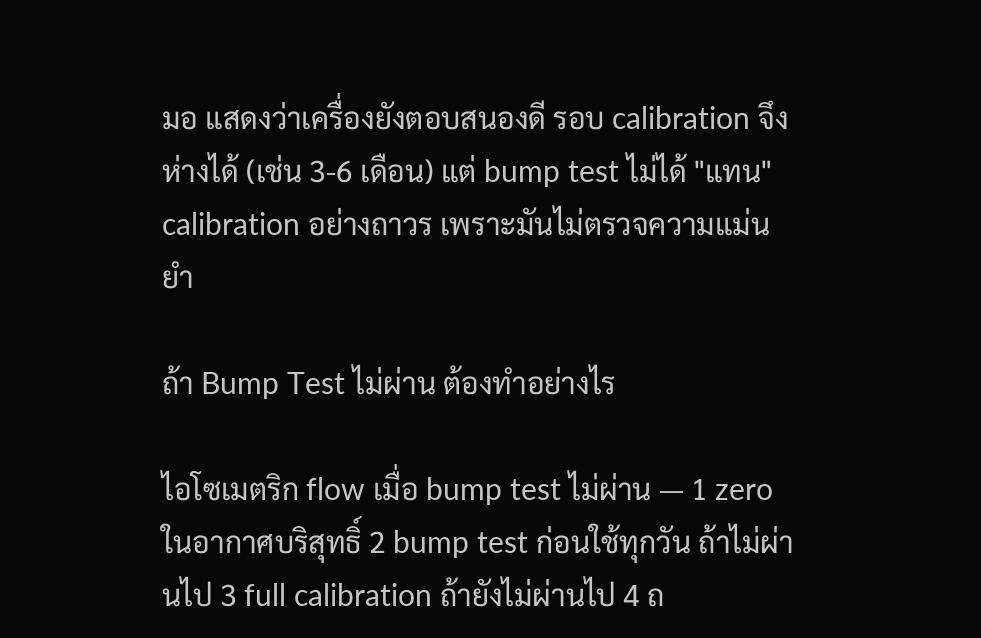มอ แสดงว่าเครื่องยังตอบสนองดี รอบ calibration จึงห่างได้ (เช่น 3-6 เดือน) แต่ bump test ไม่ได้ "แทน" calibration อย่างถาวร เพราะมันไม่ตรวจความแม่นยำ

ถ้า Bump Test ไม่ผ่าน ต้องทำอย่างไร

ไอโซเมตริก flow เมื่อ bump test ไม่ผ่าน — 1 zero ในอากาศบริสุทธิ์ 2 bump test ก่อนใช้ทุกวัน ถ้าไม่ผ่านไป 3 full calibration ถ้ายังไม่ผ่านไป 4 ถ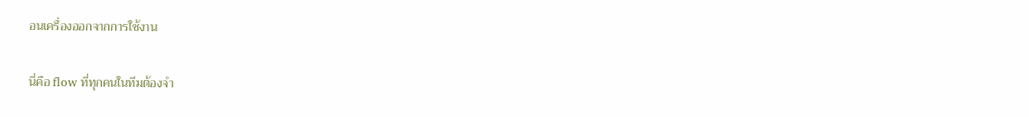อนเครื่องออกจากการใช้งาน

นี่คือ flow ที่ทุกคนในทีมต้องจำ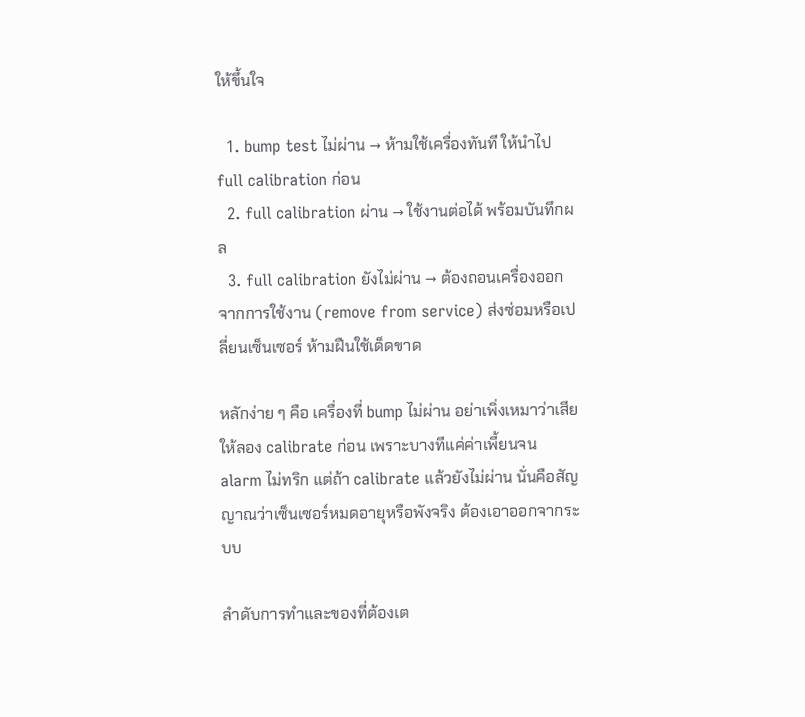ให้ขึ้นใจ

  1. bump test ไม่ผ่าน → ห้ามใช้เครื่องทันที ให้นำไป full calibration ก่อน
  2. full calibration ผ่าน → ใช้งานต่อได้ พร้อมบันทึกผล
  3. full calibration ยังไม่ผ่าน → ต้องถอนเครื่องออกจากการใช้งาน (remove from service) ส่งซ่อมหรือเปลี่ยนเซ็นเซอร์ ห้ามฝืนใช้เด็ดขาด

หลักง่าย ๆ คือ เครื่องที่ bump ไม่ผ่าน อย่าเพิ่งเหมาว่าเสีย ให้ลอง calibrate ก่อน เพราะบางทีแค่ค่าเพี้ยนจน alarm ไม่ทริก แต่ถ้า calibrate แล้วยังไม่ผ่าน นั่นคือสัญญาณว่าเซ็นเซอร์หมดอายุหรือพังจริง ต้องเอาออกจากระบบ

ลำดับการทำและของที่ต้องเต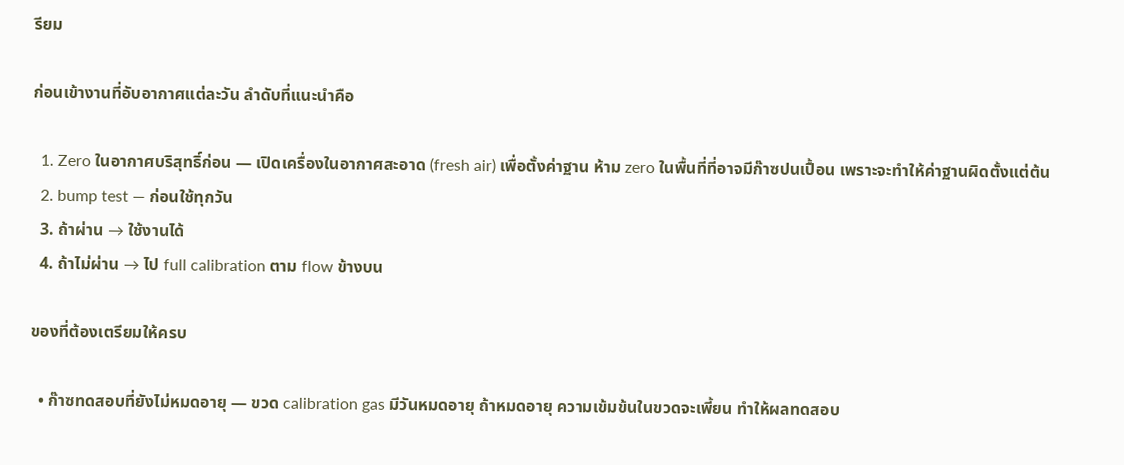รียม

ก่อนเข้างานที่อับอากาศแต่ละวัน ลำดับที่แนะนำคือ

  1. Zero ในอากาศบริสุทธิ์ก่อน — เปิดเครื่องในอากาศสะอาด (fresh air) เพื่อตั้งค่าฐาน ห้าม zero ในพื้นที่ที่อาจมีก๊าซปนเปื้อน เพราะจะทำให้ค่าฐานผิดตั้งแต่ต้น
  2. bump test — ก่อนใช้ทุกวัน
  3. ถ้าผ่าน → ใช้งานได้
  4. ถ้าไม่ผ่าน → ไป full calibration ตาม flow ข้างบน

ของที่ต้องเตรียมให้ครบ

  • ก๊าซทดสอบที่ยังไม่หมดอายุ — ขวด calibration gas มีวันหมดอายุ ถ้าหมดอายุ ความเข้มข้นในขวดจะเพี้ยน ทำให้ผลทดสอบ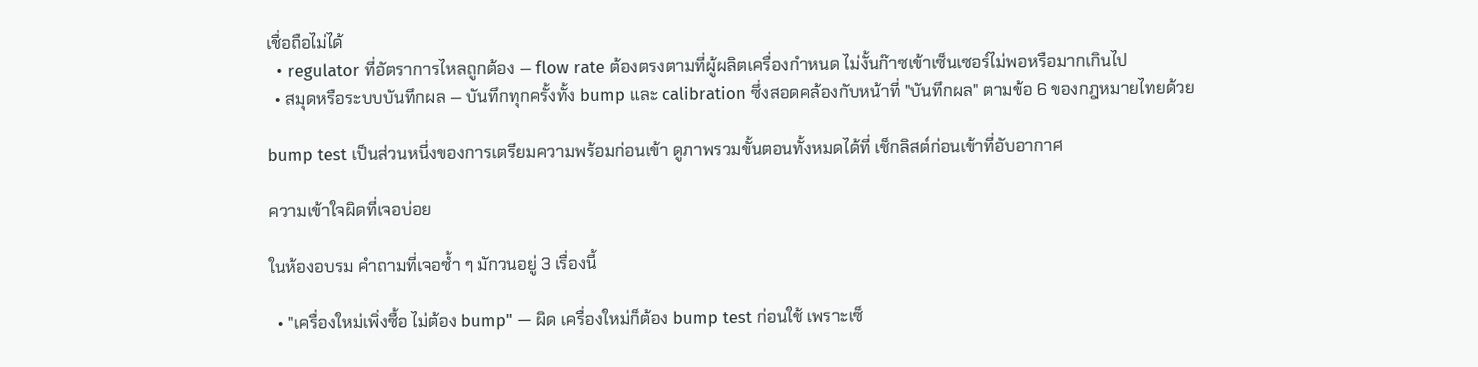เชื่อถือไม่ได้
  • regulator ที่อัตราการไหลถูกต้อง — flow rate ต้องตรงตามที่ผู้ผลิตเครื่องกำหนด ไม่งั้นก๊าซเข้าเซ็นเซอร์ไม่พอหรือมากเกินไป
  • สมุดหรือระบบบันทึกผล — บันทึกทุกครั้งทั้ง bump และ calibration ซึ่งสอดคล้องกับหน้าที่ "บันทึกผล" ตามข้อ 6 ของกฎหมายไทยด้วย

bump test เป็นส่วนหนึ่งของการเตรียมความพร้อมก่อนเข้า ดูภาพรวมขั้นตอนทั้งหมดได้ที่ เช็กลิสต์ก่อนเข้าที่อับอากาศ

ความเข้าใจผิดที่เจอบ่อย

ในห้องอบรม คำถามที่เจอซ้ำ ๆ มักวนอยู่ 3 เรื่องนี้

  • "เครื่องใหม่เพิ่งซื้อ ไม่ต้อง bump" — ผิด เครื่องใหม่ก็ต้อง bump test ก่อนใช้ เพราะเซ็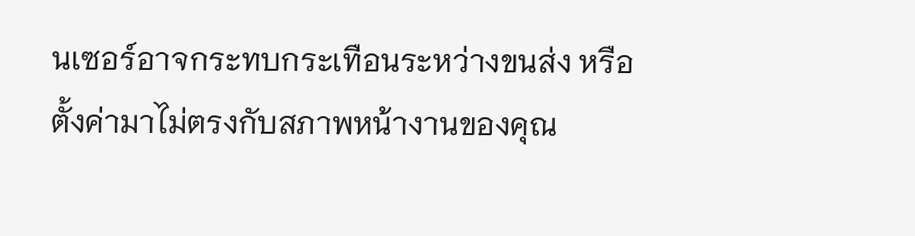นเซอร์อาจกระทบกระเทือนระหว่างขนส่ง หรือตั้งค่ามาไม่ตรงกับสภาพหน้างานของคุณ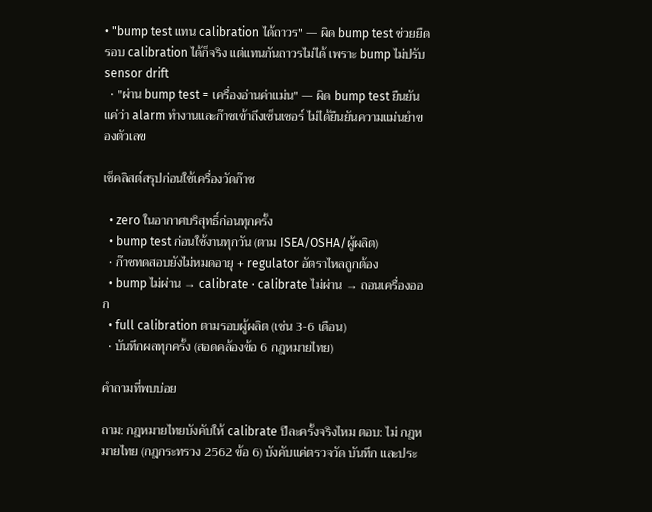• "bump test แทน calibration ได้ถาวร" — ผิด bump test ช่วยยืดรอบ calibration ได้ก็จริง แต่แทนกันถาวรไม่ได้ เพราะ bump ไม่ปรับ sensor drift
  • "ผ่าน bump test = เครื่องอ่านค่าแม่น" — ผิด bump test ยืนยันแค่ว่า alarm ทำงานและก๊าซเข้าถึงเซ็นเซอร์ ไม่ได้ยืนยันความแม่นยำของตัวเลข

เช็คลิสต์สรุปก่อนใช้เครื่องวัดก๊าซ

  • zero ในอากาศบริสุทธิ์ก่อนทุกครั้ง
  • bump test ก่อนใช้งานทุกวัน (ตาม ISEA/OSHA/ผู้ผลิต)
  • ก๊าซทดสอบยังไม่หมดอายุ + regulator อัตราไหลถูกต้อง
  • bump ไม่ผ่าน → calibrate · calibrate ไม่ผ่าน → ถอนเครื่องออก
  • full calibration ตามรอบผู้ผลิต (เช่น 3-6 เดือน)
  • บันทึกผลทุกครั้ง (สอดคล้องข้อ 6 กฎหมายไทย)

คำถามที่พบบ่อย

ถาม: กฎหมายไทยบังคับให้ calibrate ปีละครั้งจริงไหม ตอบ: ไม่ กฎหมายไทย (กฎกระทรวง 2562 ข้อ 6) บังคับแค่ตรวจวัด บันทึก และประ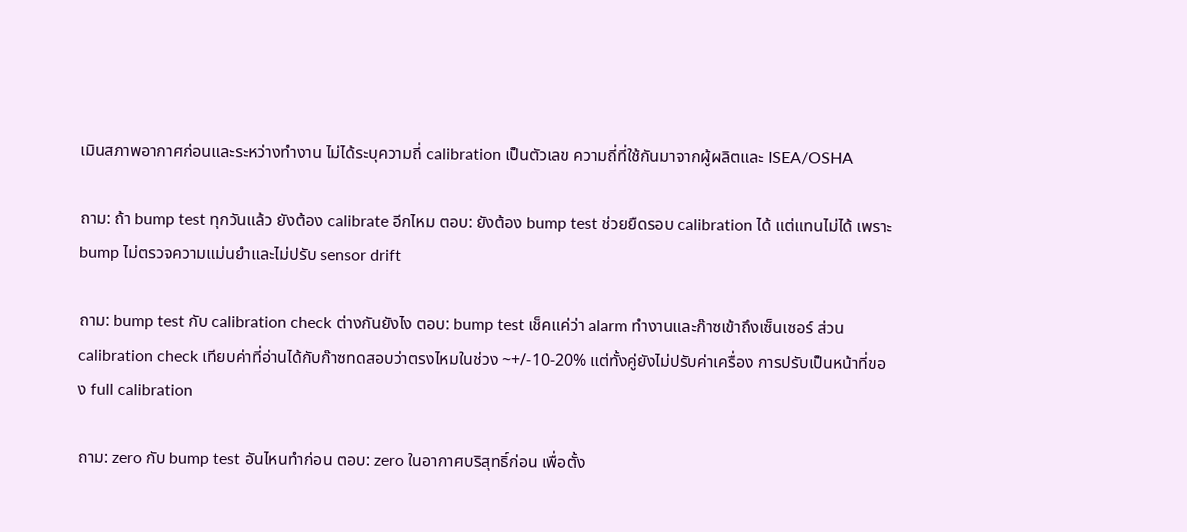เมินสภาพอากาศก่อนและระหว่างทำงาน ไม่ได้ระบุความถี่ calibration เป็นตัวเลข ความถี่ที่ใช้กันมาจากผู้ผลิตและ ISEA/OSHA

ถาม: ถ้า bump test ทุกวันแล้ว ยังต้อง calibrate อีกไหม ตอบ: ยังต้อง bump test ช่วยยืดรอบ calibration ได้ แต่แทนไม่ได้ เพราะ bump ไม่ตรวจความแม่นยำและไม่ปรับ sensor drift

ถาม: bump test กับ calibration check ต่างกันยังไง ตอบ: bump test เช็คแค่ว่า alarm ทำงานและก๊าซเข้าถึงเซ็นเซอร์ ส่วน calibration check เทียบค่าที่อ่านได้กับก๊าซทดสอบว่าตรงไหมในช่วง ~+/-10-20% แต่ทั้งคู่ยังไม่ปรับค่าเครื่อง การปรับเป็นหน้าที่ของ full calibration

ถาม: zero กับ bump test อันไหนทำก่อน ตอบ: zero ในอากาศบริสุทธิ์ก่อน เพื่อตั้ง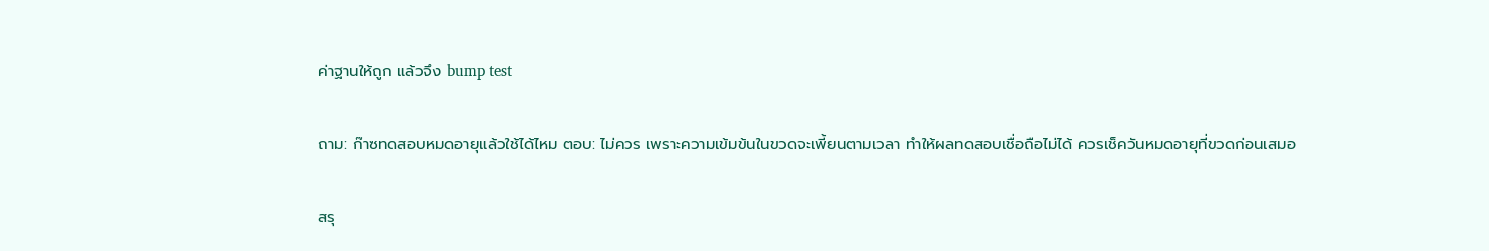ค่าฐานให้ถูก แล้วจึง bump test

ถาม: ก๊าซทดสอบหมดอายุแล้วใช้ได้ไหม ตอบ: ไม่ควร เพราะความเข้มข้นในขวดจะเพี้ยนตามเวลา ทำให้ผลทดสอบเชื่อถือไม่ได้ ควรเช็ควันหมดอายุที่ขวดก่อนเสมอ

สรุ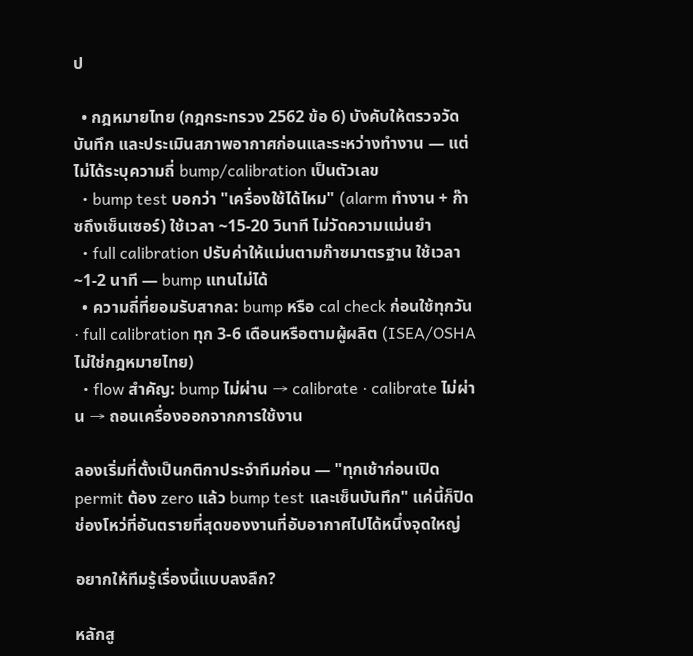ป

  • กฎหมายไทย (กฎกระทรวง 2562 ข้อ 6) บังคับให้ตรวจวัด บันทึก และประเมินสภาพอากาศก่อนและระหว่างทำงาน — แต่ไม่ได้ระบุความถี่ bump/calibration เป็นตัวเลข
  • bump test บอกว่า "เครื่องใช้ได้ไหม" (alarm ทำงาน + ก๊าซถึงเซ็นเซอร์) ใช้เวลา ~15-20 วินาที ไม่วัดความแม่นยำ
  • full calibration ปรับค่าให้แม่นตามก๊าซมาตรฐาน ใช้เวลา ~1-2 นาที — bump แทนไม่ได้
  • ความถี่ที่ยอมรับสากล: bump หรือ cal check ก่อนใช้ทุกวัน · full calibration ทุก 3-6 เดือนหรือตามผู้ผลิต (ISEA/OSHA ไม่ใช่กฎหมายไทย)
  • flow สำคัญ: bump ไม่ผ่าน → calibrate · calibrate ไม่ผ่าน → ถอนเครื่องออกจากการใช้งาน

ลองเริ่มที่ตั้งเป็นกติกาประจำทีมก่อน — "ทุกเช้าก่อนเปิด permit ต้อง zero แล้ว bump test และเซ็นบันทึก" แค่นี้ก็ปิดช่องโหว่ที่อันตรายที่สุดของงานที่อับอากาศไปได้หนึ่งจุดใหญ่

อยากให้ทีมรู้เรื่องนี้แบบลงลึก?

หลักสู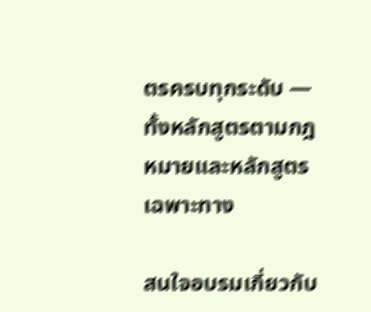ตรครบทุกระดับ — ทั้งหลักสูตรตามกฎหมายและหลักสูตรเฉพาะทาง

สนใจอบรมเกี่ยวกับ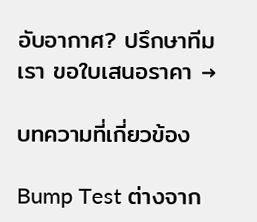อับอากาศ? ปรึกษาทีมเรา ขอใบเสนอราคา →

บทความที่เกี่ยวข้อง

Bump Test ต่างจาก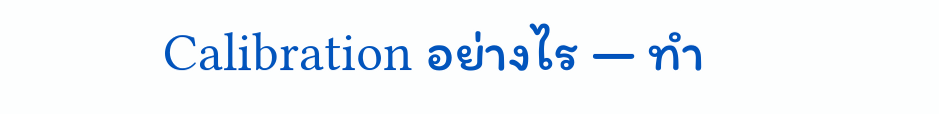Calibration อย่างไร — ทำ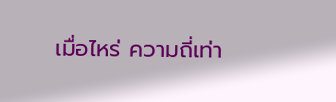เมื่อไหร่ ความถี่เท่า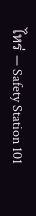ไหร่ — Safety Station 101